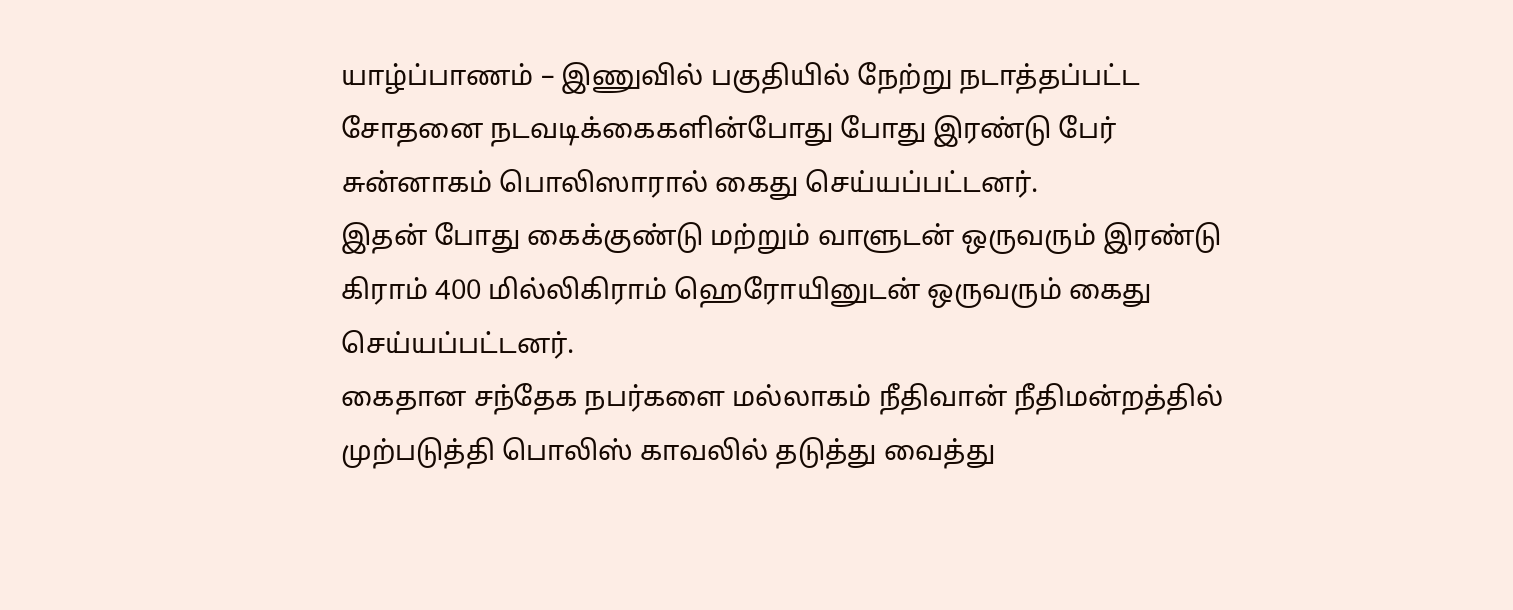யாழ்ப்பாணம் – இணுவில் பகுதியில் நேற்று நடாத்தப்பட்ட சோதனை நடவடிக்கைகளின்போது போது இரண்டு பேர் சுன்னாகம் பொலிஸாரால் கைது செய்யப்பட்டனர்.
இதன் போது கைக்குண்டு மற்றும் வாளுடன் ஒருவரும் இரண்டு கிராம் 400 மில்லிகிராம் ஹெரோயினுடன் ஒருவரும் கைது செய்யப்பட்டனர்.
கைதான சந்தேக நபர்களை மல்லாகம் நீதிவான் நீதிமன்றத்தில் முற்படுத்தி பொலிஸ் காவலில் தடுத்து வைத்து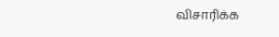விசாரிக்க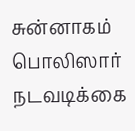சுன்னாகம் பொலிஸார் நடவடிக்கை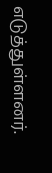எடுத்துள்ளனர்.